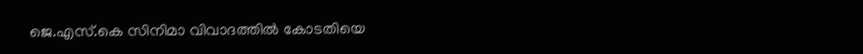ജെ.എസ്.കെ സിനിമാ വിവാദത്തില്‍ കോടതിയെ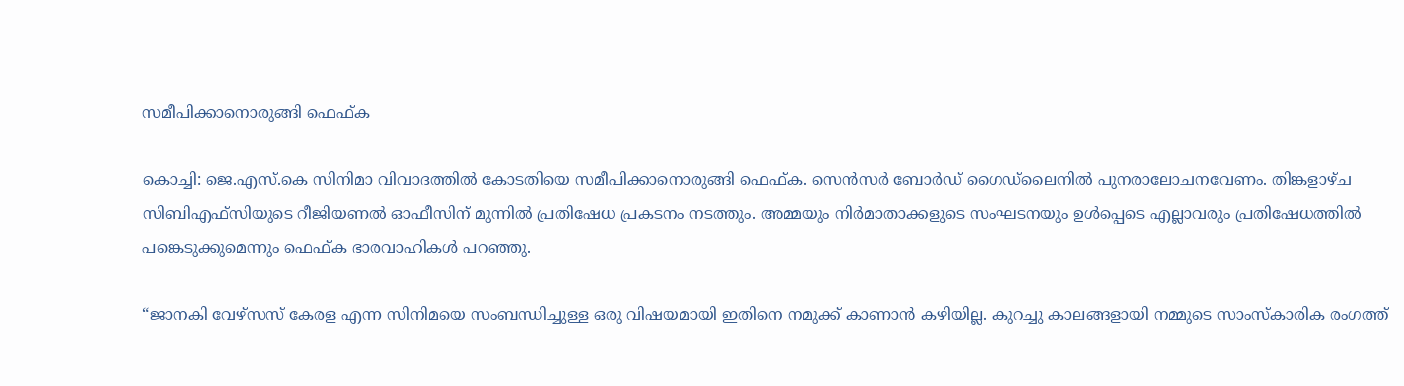സമീപിക്കാനൊരുങ്ങി ഫെഫ്ക

കൊച്ചി: ജെ.എസ്.കെ സിനിമാ വിവാദത്തില്‍ കോടതിയെ സമീപിക്കാനൊരുങ്ങി ഫെഫ്ക. സെന്‍സര്‍ ബോര്‍ഡ് ഗൈഡ്‌ലൈനില്‍ പുനരാലോചനവേണം. തിങ്കളാഴ്ച സിബിഎഫ്‌സിയുടെ റീജിയണല്‍ ഓഫീസിന് മുന്നില്‍ പ്രതിഷേധ പ്രകടനം നടത്തും. അമ്മയും നിര്‍മാതാക്കളുടെ സംഘടനയും ഉള്‍പ്പെടെ എല്ലാവരും പ്രതിഷേധത്തില്‍ പങ്കെടുക്കുമെന്നും ഫെഫ്ക ഭാരവാഹികള്‍ പറഞ്ഞു.

“ജാനകി വേഴ്‌സസ് കേരള എന്ന സിനിമയെ സംബന്ധിച്ചുള്ള ഒരു വിഷയമായി ഇതിനെ നമുക്ക് കാണാന്‍ കഴിയില്ല. കുറച്ചു കാലങ്ങളായി നമ്മുടെ സാംസ്‌കാരിക രംഗത്ത്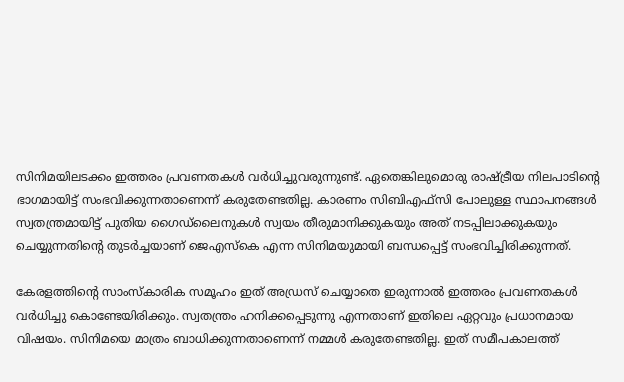സിനിമയിലടക്കം ഇത്തരം പ്രവണതകള്‍ വര്‍ധിച്ചുവരുന്നുണ്ട്. ഏതെങ്കിലുമൊരു രാഷ്ട്രീയ നിലപാടിന്റെ ഭാഗമായിട്ട് സംഭവിക്കുന്നതാണെന്ന് കരുതേണ്ടതില്ല. കാരണം സിബിഎഫ്‌സി പോലുള്ള സ്ഥാപനങ്ങള്‍ സ്വതന്ത്രമായിട്ട് പുതിയ ഗൈഡ്‌ലൈനുകള്‍ സ്വയം തീരുമാനിക്കുകയും അത് നടപ്പിലാക്കുകയും ചെയ്യുന്നതിന്റെ തുടര്‍ച്ചയാണ് ജെഎസ്‌കെ എന്ന സിനിമയുമായി ബന്ധപ്പെട്ട് സംഭവിച്ചിരിക്കുന്നത്.

കേരളത്തിന്റെ സാംസ്‌കാരിക സമൂഹം ഇത് അഡ്രസ് ചെയ്യാതെ ഇരുന്നാല്‍ ഇത്തരം പ്രവണതകള്‍ വര്‍ധിച്ചു കൊണ്ടേയിരിക്കും. സ്വതന്ത്രം ഹനിക്കപ്പെടുന്നു എന്നതാണ് ഇതിലെ ഏറ്റവും പ്രധാനമായ വിഷയം. സിനിമയെ മാത്രം ബാധിക്കുന്നതാണെന്ന് നമ്മള്‍ കരുതേണ്ടതില്ല. ഇത് സമീപകാലത്ത്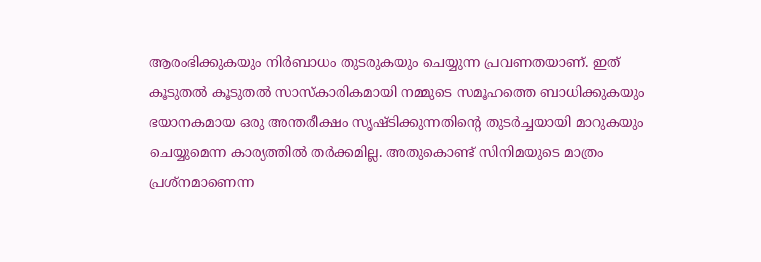ആരംഭിക്കുകയും നിര്‍ബാധം തുടരുകയും ചെയ്യുന്ന പ്രവണതയാണ്. ഇത് കൂടുതല്‍ കൂടുതല്‍ സാസ്‌കാരികമായി നമ്മുടെ സമൂഹത്തെ ബാധിക്കുകയും ഭയാനകമായ ഒരു അന്തരീക്ഷം സൃഷ്ടിക്കുന്നതിന്റെ തുടര്‍ച്ചയായി മാറുകയും ചെയ്യുമെന്ന കാര്യത്തില്‍ തര്‍ക്കമില്ല. അതുകൊണ്ട് സിനിമയുടെ മാത്രം പ്രശ്‌നമാണെന്ന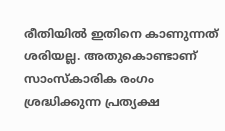രീതിയില്‍ ഇതിനെ കാണുന്നത് ശരിയല്ല. അതുകൊണ്ടാണ് സാംസ്‌കാരിക രംഗം ശ്രദ്ധിക്കുന്ന പ്രത്യക്ഷ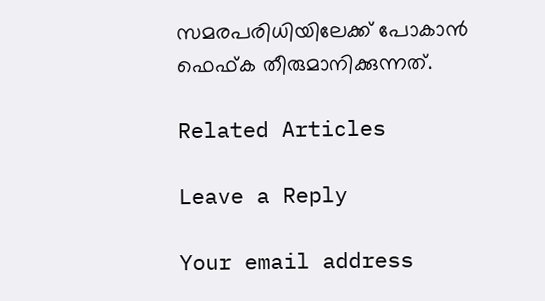സമരപരിധിയിലേക്ക് പോകാന്‍ ഫെഫ്ക തീരുമാനിക്കുന്നത്.

Related Articles

Leave a Reply

Your email address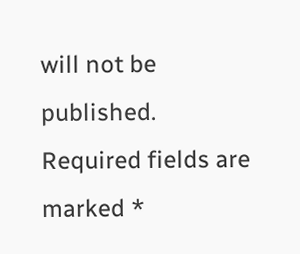will not be published. Required fields are marked *